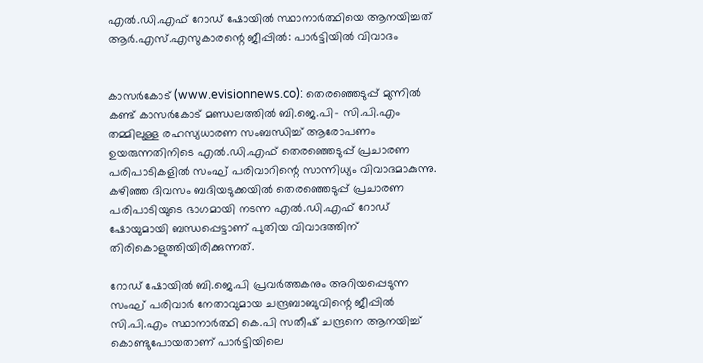എല്‍.ഡി.എഫ് റോഡ് ഷോയില്‍ സ്ഥാനാര്‍ത്ഥിയെ ആനയിച്ചത് ആര്‍.എസ്.എസുകാരന്റെ ജീപ്പില്‍: പാര്‍ട്ടിയില്‍ വിവാദം


കാസര്‍കോട് (www.evisionnews.co): തെരഞ്ഞെടുപ്പ് മുന്നില്‍ കണ്ട് കാസര്‍കോട് മണ്ഡലത്തില്‍ ബി.ജെ.പി- സി.പി.എം തമ്മിലുള്ള രഹസ്യധാരണ സംബന്ധിച്ച് ആരോപണം ഉയരുന്നതിനിടെ എല്‍.ഡി.എഫ് തെരഞ്ഞെടുപ്പ് പ്രചാരണ പരിപാടികളില്‍ സംഘ് പരിവാറിന്റെ സാന്നിധ്യം വിവാദമാകുന്നു. കഴിഞ്ഞ ദിവസം ബദിയടുക്കയില്‍ തെരഞ്ഞെടുപ്പ് പ്രചാരണ പരിപാടിയുടെ ഭാഗമായി നടന്ന എല്‍.ഡി.എഫ് റോഡ് ഷോയുമായി ബന്ധപ്പെട്ടാണ് പുതിയ വിവാദത്തിന് തിരികൊളുത്തിയിരിക്കുന്നത്.

റോഡ് ഷോയില്‍ ബി.ജെ.പി പ്രവര്‍ത്തകനും അറിയപ്പെടുന്ന സംഘ് പരിവാര്‍ നേതാവുമായ ചന്ദ്രബാബുവിന്റെ ജീപ്പില്‍ സി.പി.എം സ്ഥാനാര്‍ത്ഥി കെ.പി സതീഷ് ചന്ദ്രനെ ആനയിച്ച് കൊണ്ടുപോയതാണ് പാര്‍ട്ടിയിലെ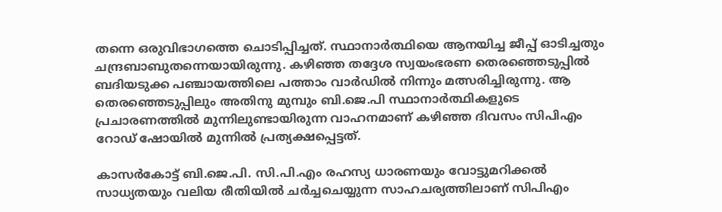തന്നെ ഒരുവിഭാഗത്തെ ചൊടിപ്പിച്ചത്. സ്ഥാനാര്‍ത്ഥിയെ ആനയിച്ച ജീപ്പ് ഓടിച്ചതും ചന്ദ്രബാബുതന്നെയായിരുന്നു. കഴിഞ്ഞ തദ്ദേശ സ്വയംഭരണ തെരഞ്ഞെടുപ്പില്‍ ബദിയടുക്ക പഞ്ചായത്തിലെ പത്താം വാര്‍ഡില്‍ നിന്നും മത്സരിച്ചിരുന്നു. ആ തെരഞ്ഞെടുപ്പിലും അതിനു മുമ്പും ബി.ജെ.പി സ്ഥാനാര്‍ത്ഥികളുടെ പ്രചാരണത്തില്‍ മുന്നിലുണ്ടായിരുന്ന വാഹനമാണ് കഴിഞ്ഞ ദിവസം സിപിഎം റോഡ് ഷോയില്‍ മുന്നില്‍ പ്രത്യക്ഷപ്പെട്ടത്.

കാസര്‍കോട്ട് ബി.ജെ.പി. സി.പി.എം രഹസ്യ ധാരണയും വോട്ടുമറിക്കല്‍ സാധ്യതയും വലിയ രീതിയില്‍ ചര്‍ച്ചചെയ്യുന്ന സാഹചര്യത്തിലാണ് സിപിഎം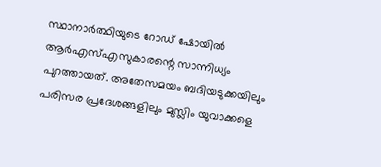സ്ഥാനാര്‍ത്ഥിയുടെ റോഡ് ഷോയില്‍ ആര്‍എസ്എസുകാരന്റെ സാന്നിധ്യം പുറത്തായത്. അതേസമയം ബദിയടുക്കയിലും പരിസര പ്രദേശങ്ങളിലും മുസ്ലിം യുവാക്കളെ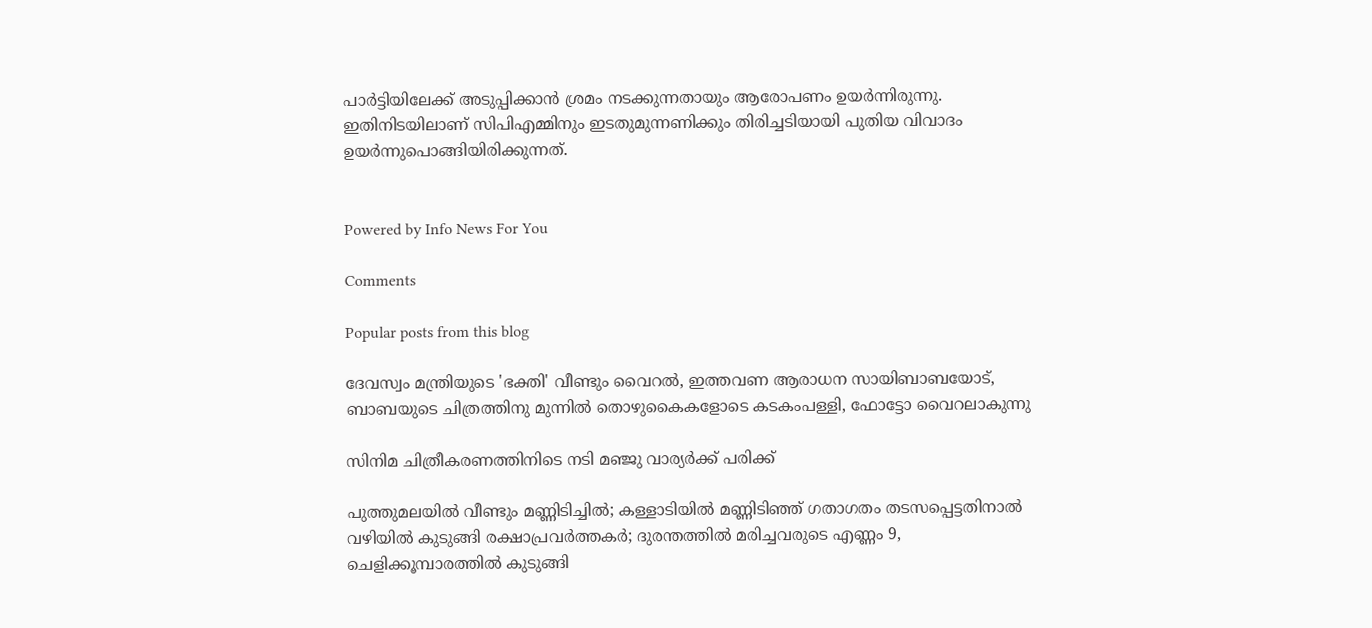പാര്‍ട്ടിയിലേക്ക് അടുപ്പിക്കാന്‍ ശ്രമം നടക്കുന്നതായും ആരോപണം ഉയര്‍ന്നിരുന്നു. ഇതിനിടയിലാണ് സിപിഎമ്മിനും ഇടതുമുന്നണിക്കും തിരിച്ചടിയായി പുതിയ വിവാദം ഉയര്‍ന്നുപൊങ്ങിയിരിക്കുന്നത്.


Powered by Info News For You

Comments

Popular posts from this blog

ദേവസ്വം മന്ത്രിയുടെ 'ഭക്തി' വീണ്ടും വൈറല്‍, ഇത്തവണ ആരാധന സായിബാബയോട്, ബാബയുടെ ചിത്രത്തിനു മുന്നില്‍ തൊഴുകൈകളോടെ കടകംപള്ളി, ഫോട്ടോ വൈറലാകുന്നു

സിനിമ ചിത്രീകരണത്തിനിടെ നടി മഞ്ജു വാര്യര്‍ക്ക് പരിക്ക്

പുത്തുമലയില്‍ വീണ്ടും മണ്ണിടിച്ചില്‍; കള്ളാടിയില്‍ മണ്ണിടിഞ്ഞ് ഗതാഗതം തടസപ്പെട്ടതിനാല്‍ വഴിയില്‍ കുടുങ്ങി രക്ഷാപ്രവര്‍ത്തകര്‍; ദുരന്തത്തില്‍ മരിച്ചവരുടെ എണ്ണം 9, ചെളിക്കൂമ്പാരത്തില്‍ കുടുങ്ങി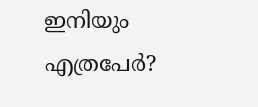ഇനിയും എത്രപേര്‍?